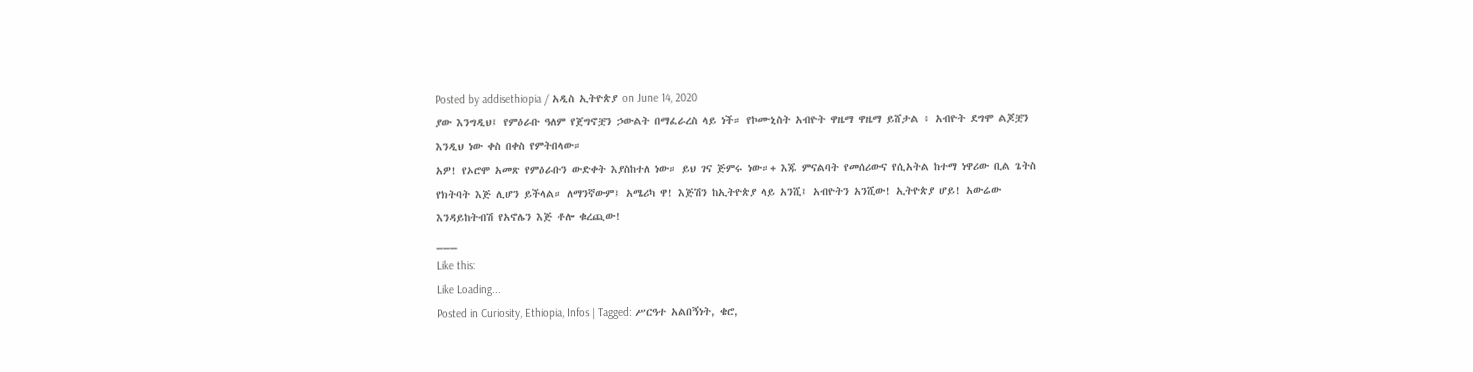Posted by addisethiopia / አዲስ ኢትዮጵያ on June 14, 2020
ያው እንግዲህ፤ የምዕራቡ ዓለም የጀግኖቿን ኃውልት በማፈራረስ ላይ ነች። የኮሙኒስት አብዮት ዋዜማ ዋዜማ ይሸታል ፥ አብዮት ደግሞ ልጆቿን እንዲህ ነው ቀስ በቀስ የምትበላው።
አዎ! የኦሮሞ አመጽ የምዕራቡን ውድቀት እያስከተለ ነው። ይህ ገና ጅምሩ ነው።+ እጁ ምናልባት የመሰሪውና የሲአትል ከተማ ነዋሪው ቢል ጌትስ የክትባት እጅ ሊሆን ይችላል። ለማንኛውም፤ አሜሪካ ዋ! እጅሽን ከኢትዮጵያ ላይ አንሺ፤ አብዮትን አንሺው! ኢትዮጵያ ሆይ! አውሬው እንዳይከትብሽ የአኖሌን እጅ ቶሎ ቁረጪው!
___
Like this:
Like Loading...
Posted in Curiosity, Ethiopia, Infos | Tagged: ሥርዓተ አልበኝነት, ቄሮ,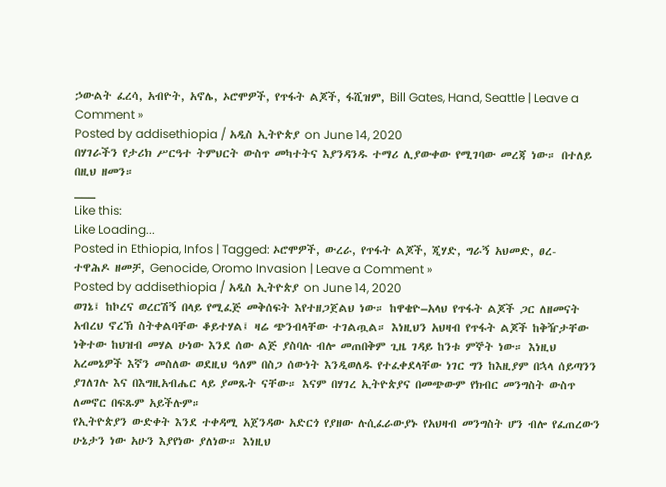ኃውልት ፈረሳ, አብዮት, አኖሌ, ኦሮሞዎች, የጥፋት ልጆች, ፋሺዝም, Bill Gates, Hand, Seattle | Leave a Comment »
Posted by addisethiopia / አዲስ ኢትዮጵያ on June 14, 2020
በሃገራችን የታሪክ ሥርዓተ ትምህርት ውስጥ መካተትና እያንዳንዱ ተማሪ ሊያውቀው የሚገባው መረጃ ነው። በተለይ በዚህ ዘመን።
___
Like this:
Like Loading...
Posted in Ethiopia, Infos | Tagged: ኦሮሞዎች, ውረራ, የጥፋት ልጆች, ጂሃድ, ግራኝ አህመድ, ፀረ-ተዋሕዶ ዘመቻ, Genocide, Oromo Invasion | Leave a Comment »
Posted by addisethiopia / አዲስ ኢትዮጵያ on June 14, 2020
ወገኔ፤ ከኮረና ወረርሽኝ በላይ የሚፈጅ መቅሰፍት እየተዘጋጀልህ ነው። ከዋቄዮ–አላህ የጥፋት ልጆች ጋር ለዘመናት አብረህ ኖረኽ ስትቀልባቸው ቆይተሃል፤ ዛሬ ጭንብላቸው ተገልጧል። እነዚህን አህዛብ የጥፋት ልጆች ከቅዥታቸው ነቅተው ከህዝብ መሃል ሁነው እንደ ሰው ልጅ ያስባሉ ብሎ መጠበቅም ጊዜ ገዳይ ከንቱ ምኞት ነው። እነዚህ አረመኔዎች እኛን መስለው ወደዚህ ዓለም በስጋ ሰውነት እንዲወለዱ የተፈቀደላቸው ነገር ግን ከእዚያም በኋላ ሰይጣንን ያገለገሉ እና በእግዚአብሔር ላይ ያመጹት ናቸው። እናም በሃገረ ኢትዮጵያና በመጭውም የክብር መንግስት ውስጥ ለመኖር በፍጹም አይችሉም።
የኢትዮጵያን ውድቀት እንደ ተቀዳሚ አጀንዳው አድርጎ የያዘው ሉሲፈራውያኑ የአህዛብ መንግስት ሆን ብሎ የፈጠረውን ሁኔታን ነው አሁን እያየነው ያለነው። እነዚህ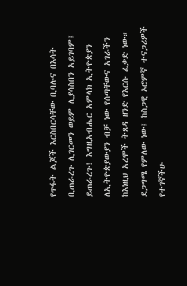የጥፋት ልጆች እርስበርሳቸው ቢባሉና በእሳት ቢጠራረጉ ሊገርመን ወይም ሊያሳስበን አይገባም፤ ይጠራረጉ! እግዚአብሔር አምላክ ኢትዮጵያን ለኢትዮጵያውያን ብቻ ነው የሰጣቸውና አገራችን ከእነዚህ አረሞች ትጸዳ ዘንድ የእርሱ ፈቃድ ነው።
ደጋግሜ የምለው ነው፤ ከስጋዊ ኦሮምኛ ተናጋሪዎች የተገኛችሁ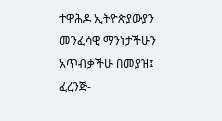ተዋሕዶ ኢትዮጵያውያን መንፈሳዊ ማንነታችሁን አጥብቃችሁ በመያዝ፤ ፈረንጅ-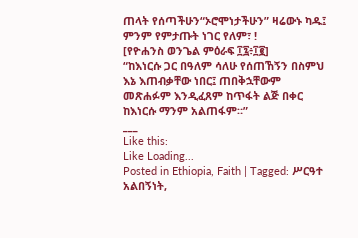ጠላት የሰጣችሁን“ኦሮሞነታችሁን” ዛሬውኑ ካዱ፤ ምንም የምታጡት ነገር የለም፣ !
[የዮሐንስ ወንጌል ምዕራፍ ፲፯፥፲፪]
“ከእነርሱ ጋር በዓለም ሳለሁ የሰጠኸኝን በስምህ እኔ እጠብቃቸው ነበር፤ ጠበቅኋቸውም መጽሐፉም እንዲፈጸም ከጥፋት ልጅ በቀር ከእነርሱ ማንም አልጠፋም።”
___
Like this:
Like Loading...
Posted in Ethiopia, Faith | Tagged: ሥርዓተ አልበኝነት,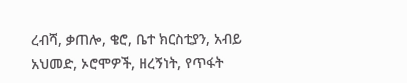ረብሻ, ቃጠሎ, ቄሮ, ቤተ ክርስቲያን, አብይ አህመድ, ኦሮሞዎች, ዘረኝነት, የጥፋት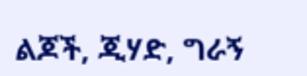ልጆች, ጂሃድ, ግራኝ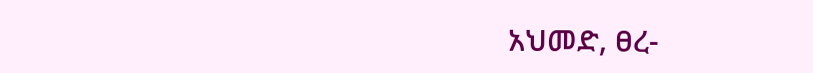አህመድ, ፀረ-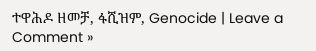ተዋሕዶ ዘመቻ, ፋሺዝም, Genocide | Leave a Comment »